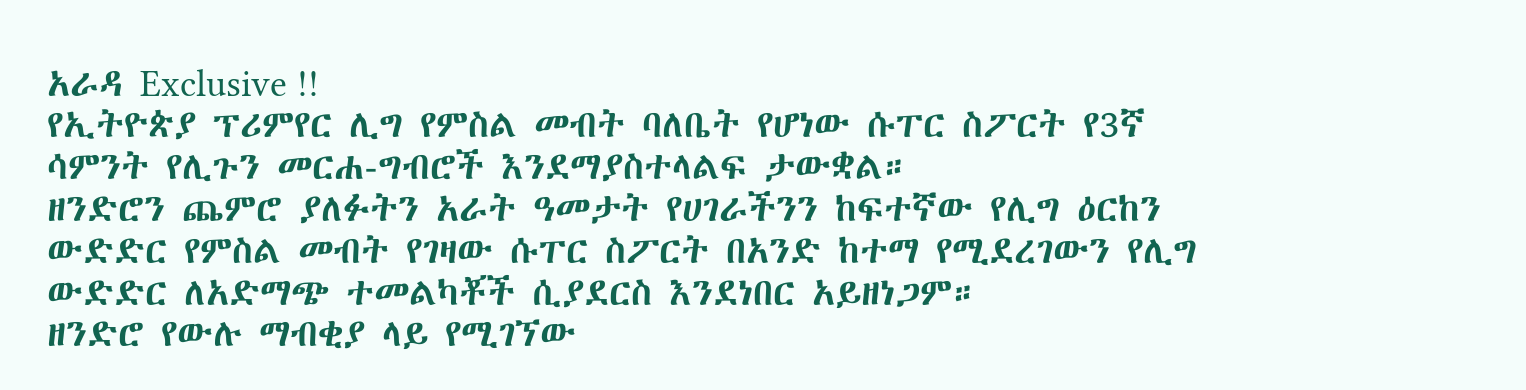አራዳ Exclusive !!
የኢትዮጵያ ፕሪምየር ሊግ የምስል መብት ባለቤት የሆነው ሱፐር ስፖርት የ3ኛ ሳምንት የሊጉን መርሐ-ግብሮች እንደማያስተላልፍ ታውቋል።
ዘንድሮን ጨምሮ ያለፉትን አራት ዓመታት የሀገራችንን ከፍተኛው የሊግ ዕርከን ውድድር የምስል መብት የገዛው ሱፐር ስፖርት በአንድ ከተማ የሚደረገውን የሊግ ውድድር ለአድማጭ ተመልካቾች ሲያደርስ እንደነበር አይዘነጋም።
ዘንድሮ የውሉ ማብቂያ ላይ የሚገኘው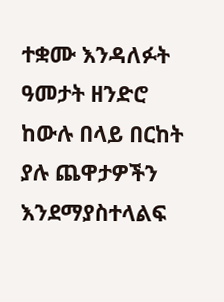ተቋሙ እንዳለፉት ዓመታት ዘንድሮ ከውሉ በላይ በርከት ያሉ ጨዋታዎችን እንደማያስተላልፍ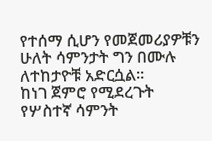የተሰማ ሲሆን የመጀመሪያዎቹን ሁለት ሳምንታት ግን በሙሉ ለተከታዮቹ አድርሷል።
ከነገ ጀምሮ የሚደረጉት የሦስተኛ ሳምንት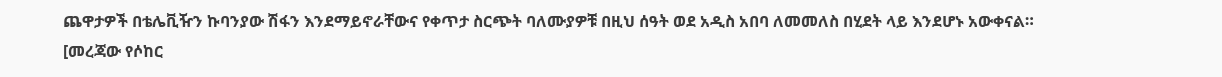ጨዋታዎች በቴሌቪዥን ኩባንያው ሽፋን እንደማይኖራቸውና የቀጥታ ስርጭት ባለሙያዎቹ በዚህ ሰዓት ወደ አዲስ አበባ ለመመለስ በሂደት ላይ እንደሆኑ አውቀናል።
[መረጃው የሶከር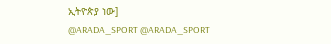ኢትዮጵያ ነው]
@ARADA_SPORT @ARADA_SPORT